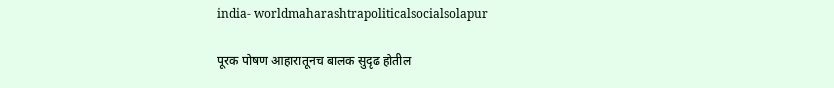india- worldmaharashtrapoliticalsocialsolapur

पूरक पोषण आहारातूनच बालक सुदृढ होतील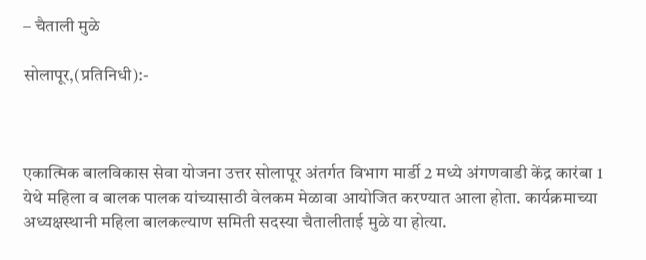– चैताली मुळे

सोलापूर,(प्रतिनिधी):-



एकात्मिक बालविकास सेवा योजना उत्तर सोलापूर अंतर्गत विभाग मार्डी 2 मध्ये अंगणवाडी केंद्र कारंबा 1 येथे महिला व बालक पालक यांच्यासाठी वेलकम मेळावा आयोजित करण्यात आला होता. कार्यक्रमाच्या अध्यक्षस्थानी महिला बालकल्याण समिती सदस्या चैतालीताई मुळे या होत्या.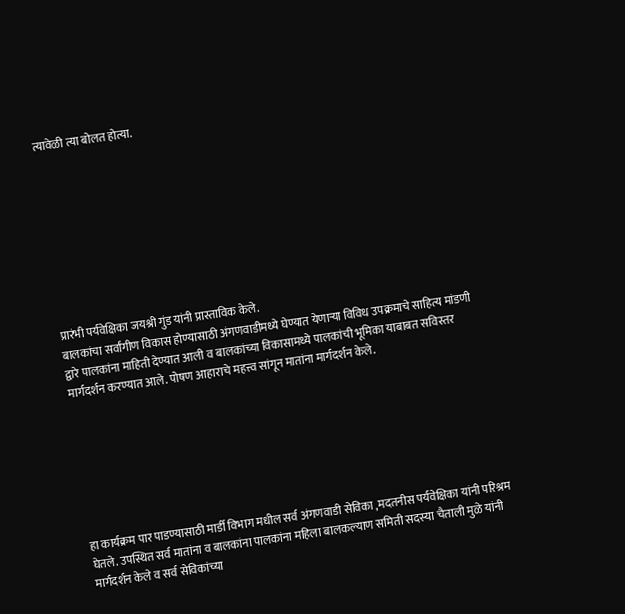त्यावेळी त्या बोलत होत्या.









प्रारंभी पर्यवेक्षिका जयश्री गुंड यांनी प्रास्ताविक केले.
बालकांचा सर्वांगीण विकास होण्यासाठी अंगणवाडीमध्ये घेण्यात येणाऱ्या विविध उपक्रमाचे साहित्य मांडणी द्वारे पालकांना माहिती देण्यात आली व बालकांच्या विकासामध्ये पालकांची भूमिका याबाबत सविस्तर मार्गदर्शन करण्यात आले. पोषण आहाराचे महत्त्व सांगून मातांना मार्गदर्शन केले.







हा कार्यक्रम पार पाडण्यासाठी मार्डी विभाग मधील सर्व अंगणवाडी सेविका ,मदतनीस पर्यवेक्षिका यांनी परिश्रम घेतले. उपस्थित सर्व मातांना व बालकांना पालकांना महिला बालकल्याण समिती सदस्या चैताली मुळे यांनी मार्गदर्शन केले व सर्व सेविकांच्या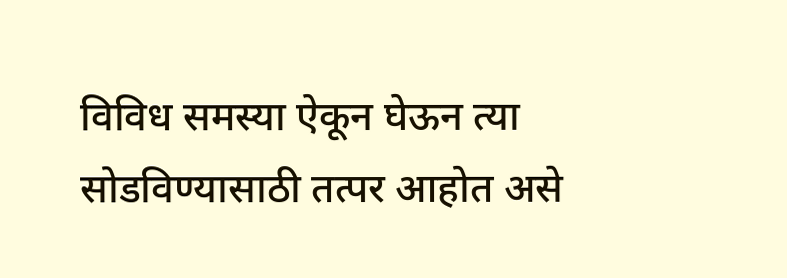विविध समस्या ऐकून घेऊन त्या सोडविण्यासाठी तत्पर आहोत असे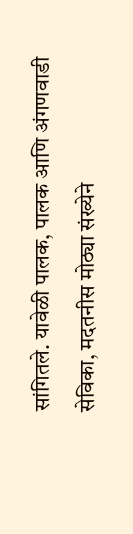सांगितले. यावेळी पालक, पालक आणि अंगणवाडी सेविका, मदतनीस मोठ्या संख्येने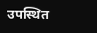उपस्थित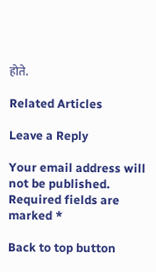होते.

Related Articles

Leave a Reply

Your email address will not be published. Required fields are marked *

Back to top button